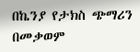በኬንያ የታክስ ጭማሪን በመቃወም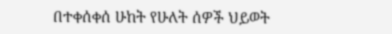በተቀሰቀሰ ሁከት የሁለት ሰዎች ህይወት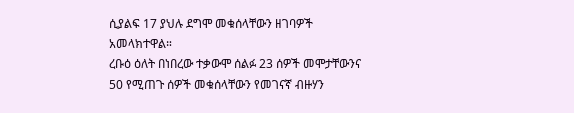ሲያልፍ 17 ያህሉ ደግሞ መቁሰላቸውን ዘገባዎች አመላክተዋል።
ረቡዕ ዕለት በነበረው ተቃውሞ ሰልፉ 23 ሰዎች መሞታቸውንና 50 የሚጠጉ ሰዎች መቁሰላቸውን የመገናኛ ብዙሃን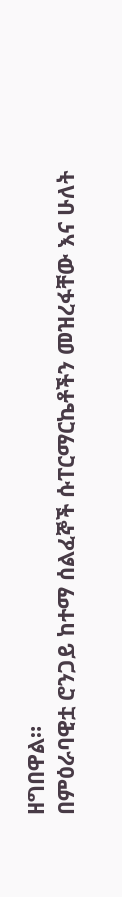ዘግበዋል።
በምዕራባዊቷ ሮንጋይ ከተማ ሰልፈኞች ሱፐርማርኬቶችን መዝረፋቸው እና ሁለት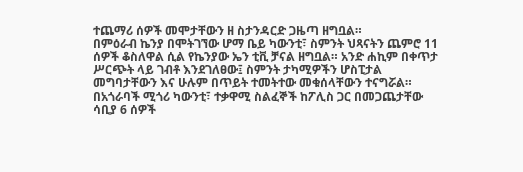ተጨማሪ ሰዎች መሞታቸውን ዘ ስታንዳርድ ጋዜጣ ዘግቧል።
በምዕራብ ኬንያ በሞትገኘው ሆማ ቤይ ካውንቲ፣ ስምንት ህጻናትን ጨምሮ 11 ሰዎች ቆስለዋል ሲል የኬንያው ኤን ቲቪ ቻናል ዘግቧል። አንድ ሐኪም በቀጥታ ሥርጭት ላይ ገብቶ እንደገለፀው፤ ስምንት ታካሚዎችን ሆስፒታል መግባታቸውን እና ሁሉም በጥይት ተመትተው መቁሰላቸውን ተናግሯል።
በአጎራባች ሚጎሪ ካውንቲ፣ ተቃዋሚ ስልፈኞች ከፖሊስ ጋር በመጋጨታቸው ሳቢያ 6 ሰዎች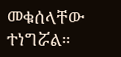መቁሰላቸው ተነግሯል።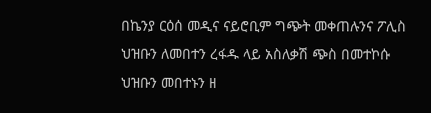በኬንያ ርዕሰ መዲና ናይሮቢም ግጭት መቀጠሉንና ፖሊስ ህዝቡን ለመበተን ረፋዱ ላይ አስለቃሽ ጭስ በመተኮሱ ህዝቡን መበተኑን ዘ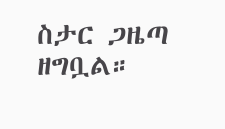ስታር ጋዜጣ ዘግቧል።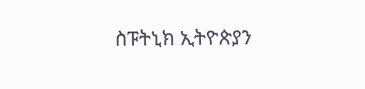ስፑትኒክ ኢትዮጵያን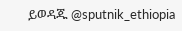ይወዳጁ @sputnik_ethiopia